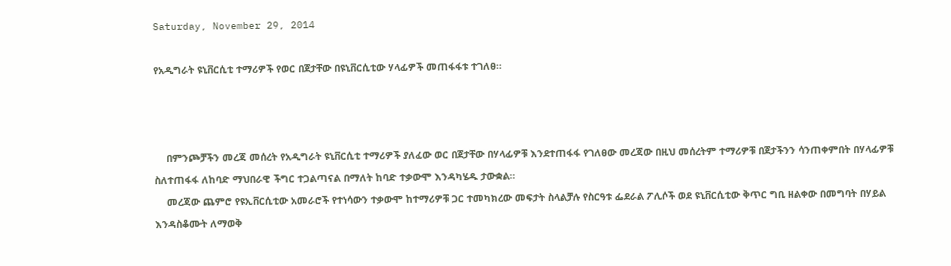Saturday, November 29, 2014

የአዲግራት ዩኒቨርሲቲ ተማሪዎች የወር በጀታቸው በዩኒቨርሲቲው ሃላፊዎች መጠፋፋቱ ተገለፀ።



    በምንጮቻችን መረጃ መሰረት የአዲግራት ዩኒቨርሲቲ ተማሪዎች ያለፈው ወር በጀታቸው በሃላፊዎቹ እንደተጠፋፋ የገለፀው መረጃው በዚህ መሰረትም ተማሪዎቹ በጀታችንን ሳንጠቀምበት በሃላፊዎቹ ስለተጠፋፋ ለከባድ ማህበራዊ ችግር ተጋልጣናል በማለት ከባድ ተቃውሞ እንዳካሄዱ ታውቋል።
    መረጃው ጨምሮ የዩኢቨርሲቲው አመራሮች የተነሳውን ተቃውሞ ከተማሪዎቹ ጋር ተመካክረው መፍታት ስላልቻሉ የስርዓቱ ፌደራል ፖሊሶች ወደ ዩኒቨርሲቲው ቅጥር ግቢ ዘልቀው በመግባት በሃይል እንዳስቆሙት ለማወቅ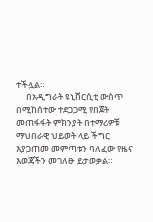ተችሏል።
     በአዲግራት ዩኒቨርሲቲ ውስጥ በሚከሰተው ተደጋጋሚ የበጀት መጠፋፋት ምክንያት በተማሪዎቹ ማህበራዊ ህይወት ላይ ችግር እያጋጠመ መምጣቱን ባለፈው የዜና እወጃችን መገለፁ ይታወቃል።